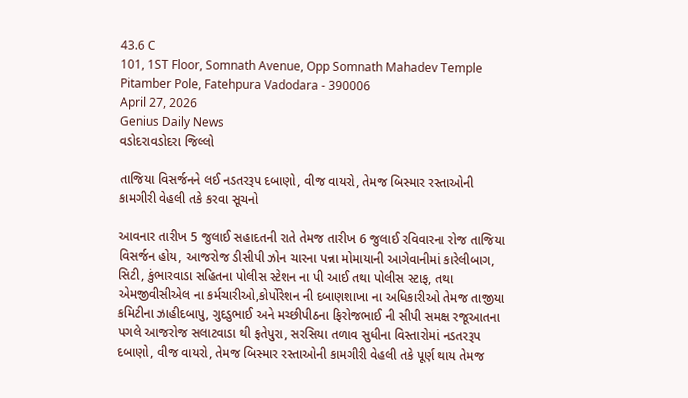43.6 C
101, 1ST Floor, Somnath Avenue, Opp Somnath Mahadev Temple Pitamber Pole, Fatehpura Vadodara - 390006
April 27, 2026
Genius Daily News
વડોદરાવડોદરા જિલ્લો

તાજિયા વિસર્જનને લઈ નડતરરૂપ દબાણો, વીજ વાયરો, તેમજ બિસ્માર રસ્તાઓની કામગીરી વેહલી તકે કરવા સૂચનો

આવનાર તારીખ 5 જુલાઈ સહાદતની રાતે તેમજ તારીખ 6 જુલાઈ રવિવારના રોજ તાજિયા વિસર્જન હોય, આજરોજ ડીસીપી ઝોન ચારના પન્ના મોમાયાની આગેવાનીમાં કારેલીબાગ, સિટી, કુંભારવાડા સહિતના પોલીસ સ્ટેશન ના પી આઈ તથા પોલીસ સ્ટાફ, તથા એમજીવીસીએલ ના કર્મચારીઓ,કોર્પોરેશન ની દબાણશાખા ના અધિકારીઓ તેમજ તાજીયા કમિટીના ઝાહીદબાપુ, ગુદડુભાઈ અને મચ્છીપીઠના ફિરોજભાઈ ની સીપી સમક્ષ રજૂઆતના પગલે આજરોજ સલાટવાડા થી ફતેપુરા, સરસિયા તળાવ સુધીના વિસ્તારોમાં નડતરરૂપ દબાણો, વીજ વાયરો, તેમજ બિસ્માર રસ્તાઓની કામગીરી વેહલી તકે પૂર્ણ થાય તેમજ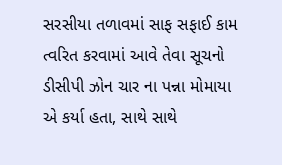સરસીયા તળાવમાં સાફ સફાઈ કામ ત્વરિત કરવામાં આવે તેવા સૂચનો ડીસીપી ઝોન ચાર ના પન્ના મોમાયા એ કર્યા હતા, સાથે સાથે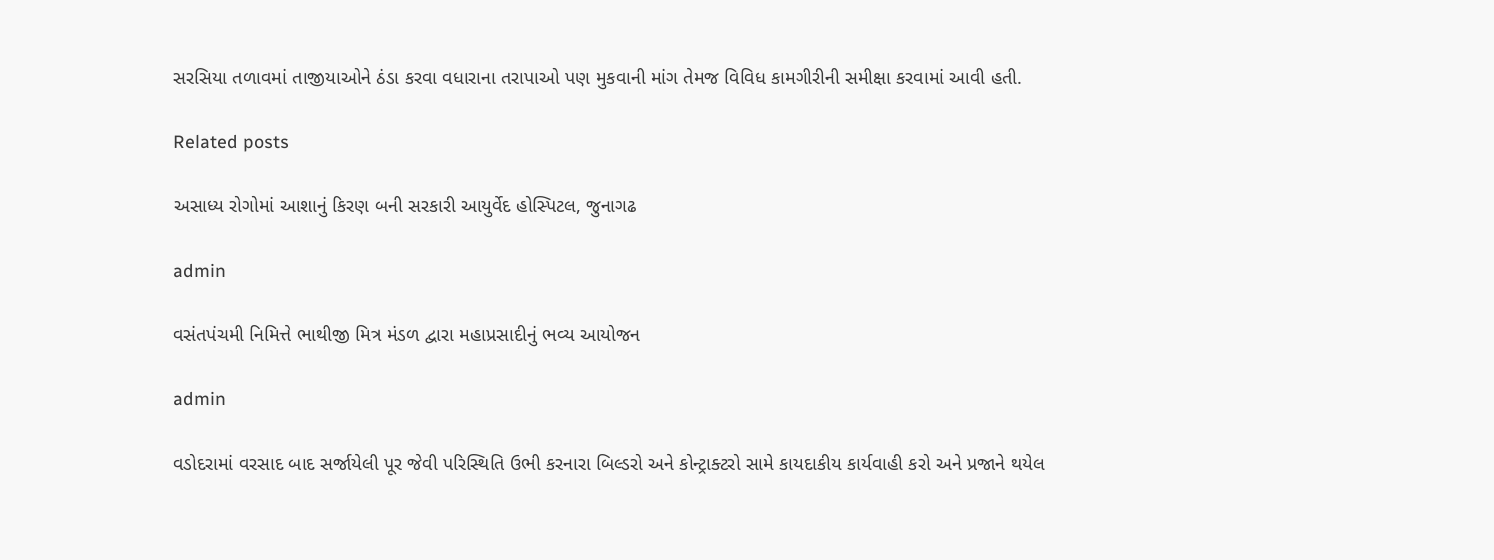સરસિયા તળાવમાં તાજીયાઓને ઠંડા કરવા વધારાના તરાપાઓ પણ મુકવાની માંગ તેમજ વિવિધ કામગીરીની સમીક્ષા કરવામાં આવી હતી.

Related posts

અસાધ્ય રોગોમાં આશાનું કિરણ બની સરકારી આયુર્વેદ હોસ્પિટલ, જુનાગઢ

admin

વસંતપંચમી નિમિત્તે ભાથીજી મિત્ર મંડળ દ્વારા મહાપ્રસાદીનું ભવ્ય આયોજન

admin

વડોદરામાં વરસાદ બાદ સર્જાયેલી પૂર જેવી પરિસ્થિતિ ઉભી કરનારા બિલ્ડરો અને કોન્ટ્રાક્ટરો સામે કાયદાકીય કાર્યવાહી કરો અને પ્રજાને થયેલ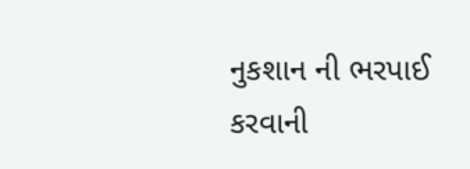નુકશાન ની ભરપાઈ કરવાની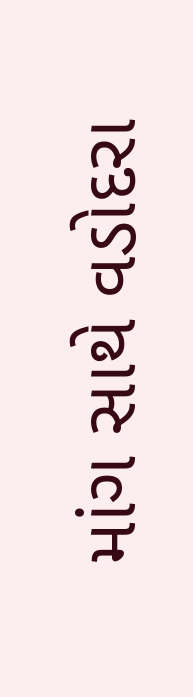માંગ સાથે વડોદરા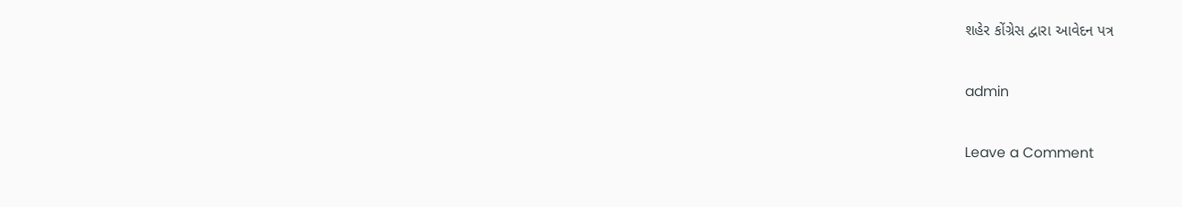શહેર કોંગ્રેસ દ્વારા આવેદન પત્ર

admin

Leave a Comment